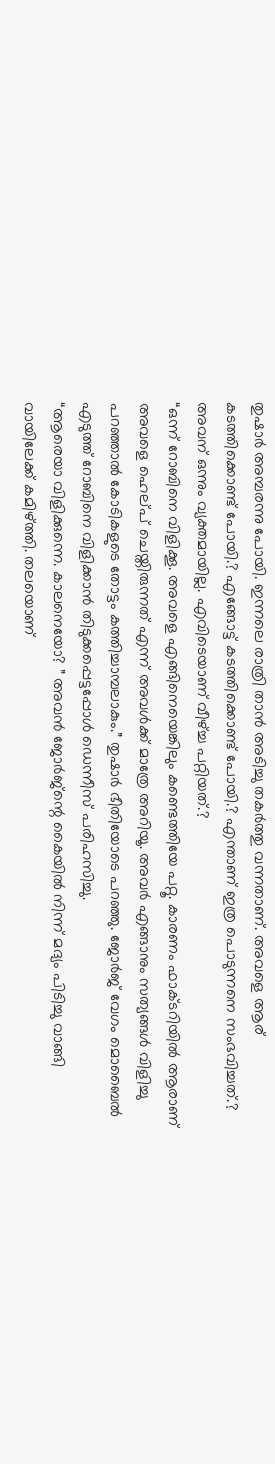തുഷാർ അമ്പരന്നു പോയി. ഇന്നലെ രാത്രി താൻ അടിച്ചു തകർത്തു വന്നതാണ്. അവളെ ആര് കടത്തിക്കൊണ്ട് പോയി.? എങ്ങോട്ട് കടത്തിക്കൊണ്ട് പോയി.? എന്താണ് ഇത്ര പൊടുന്നനെ സംഭവിച്ചത്.? അവന് ഒന്നും വ്യക്തമായില്ല. എവിടെയാണ് വീഴ്ച്ച പറ്റിയത്.?
“ഒന്ന് റോബിനെ വിളിക്കൂ. അവളെ എങ്ങിനെയെങ്കിലും കണ്ടെത്തിയേ പറ്റൂ. കാരണം ഫാക്ടറിയിൽ ആരാണ് അവളെ ഹെല്പ് ചെയ്തിരുന്നത് എന്ന് അവൾക്ക് മാത്രേ അറിയൂ. അവർ എങ്ങാനും സത്യങ്ങൾ വിളിച്ചു പറഞ്ഞാൽ കോടികളുടെ തോട്ടം കത്തിച്ചാമ്പലാകും.” തുഷാർ ഭീതിയോടെ പറഞ്ഞു. ജോർജ് വേഗം മൊബൈൽ എടുത്ത് റോബിനെ വിളിക്കാൻ തിടുക്കപ്പെട്ടപ്പോൾ ഡെന്നീസ് പരിഹസിച്ചു.
“ആരെയാ വിളിക്കുന്നെ. കാലനെയോ? ” അവൻ ജോർജ്ന്റെ കൈയിൽ നിന്ന് മദ്യം പിടിച്ചു വാങ്ങി വായിലേക്ക് കമിഴ്ത്തി. തലയൊണ്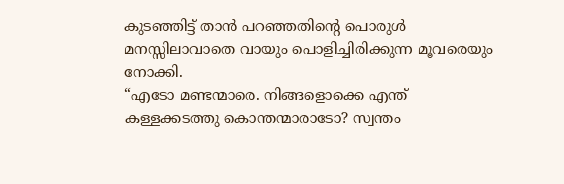കുടഞ്ഞിട്ട് താൻ പറഞ്ഞതിന്റെ പൊരുൾ മനസ്സിലാവാതെ വായും പൊളിച്ചിരിക്കുന്ന മൂവരെയും നോക്കി.
“എടോ മണ്ടന്മാരെ. നിങ്ങളൊക്കെ എന്ത് കള്ളക്കടത്തു കൊന്തന്മാരാടോ? സ്വന്തം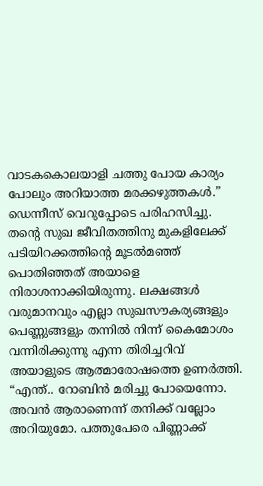വാടകകൊലയാളി ചത്തു പോയ കാര്യം പോലും അറിയാത്ത മരക്കഴുത്തകൾ.” ഡെന്നീസ് വെറുപ്പോടെ പരിഹസിച്ചു. തന്റെ സുഖ ജീവിതത്തിനു മുകളിലേക്ക് പടിയിറക്കത്തിന്റെ മൂടൽമഞ്ഞ് പൊതിഞ്ഞത് അയാളെ നിരാശനാക്കിയിരുന്നു. ലക്ഷങ്ങൾ വരുമാനവും എല്ലാ സുഖസൗകര്യങ്ങളും പെണ്ണുങ്ങളും തന്നിൽ നിന്ന് കൈമോശം വന്നിരിക്കുന്നു എന്ന തിരിച്ചറിവ് അയാളുടെ ആത്മാരോഷത്തെ ഉണർത്തി.
“എന്ത്.. റോബിൻ മരിച്ചു പോയെന്നോ. അവൻ ആരാണെന്ന് തനിക്ക് വല്ലോം അറിയുമോ. പത്തുപേരെ പിണ്ണാക്ക്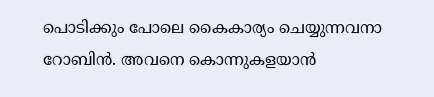പൊടിക്കും പോലെ കൈകാര്യം ചെയ്യുന്നവനാ റോബിൻ. അവനെ കൊന്നുകളയാൻ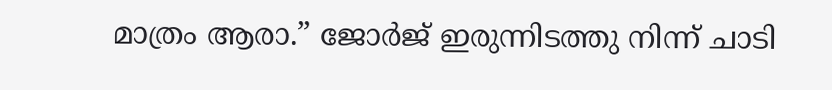മാത്രം ആരാ.” ജോർജ് ഇരുന്നിടത്തു നിന്ന് ചാടി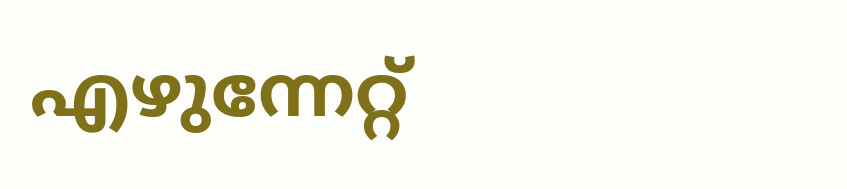എഴുന്നേറ്റ്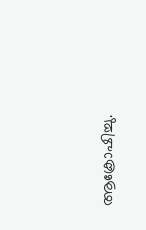ആക്രോഷിച്ചു.